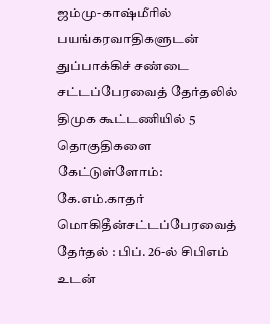ஜம்மு-காஷ்மீரில் பயங்கரவாதிகளுடன் துப்பாக்கிச் சண்டை சட்டப்பேரவைத் தேர்தலில் திமுக கூட்டணியில் 5 தொகுதிகளை கேட்டுள்ளோம்: கே.எம்.காதர் மொகிதீன்சட்டப்பேரவைத் தேர்தல் : பிப். 26-ல் சிபிஎம் உடன்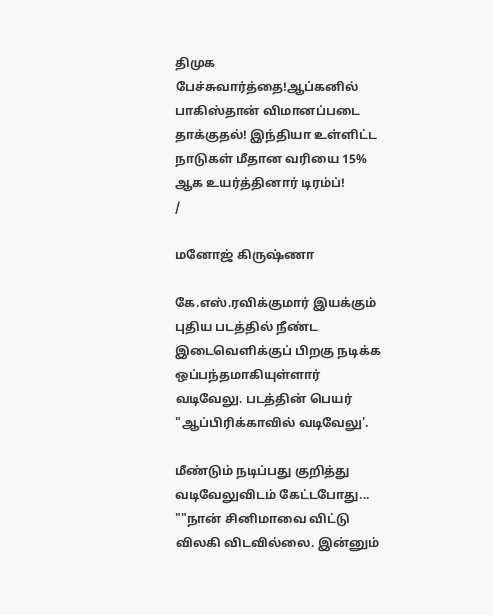திமுக பேச்சுவார்த்தை!ஆப்கனில் பாகிஸ்தான் விமானப்படை தாக்குதல்! இந்தியா உள்ளிட்ட நாடுகள் மீதான வரியை 15% ஆக உயர்த்தினார் டிரம்ப்!
/

மனோஜ் கிருஷ்ணா

கே.எஸ்.ரவிக்குமார் இயக்கும் புதிய படத்தில் நீண்ட இடைவெளிக்குப் பிறகு நடிக்க ஒப்பந்தமாகியுள்ளார் வடிவேலு. படத்தின் பெயர் "ஆப்பிரிக்காவில் வடிவேலு'.

மீண்டும் நடிப்பது குறித்து வடிவேலுவிடம் கேட்டபோது... ""நான் சினிமாவை விட்டு விலகி விடவில்லை. இன்னும்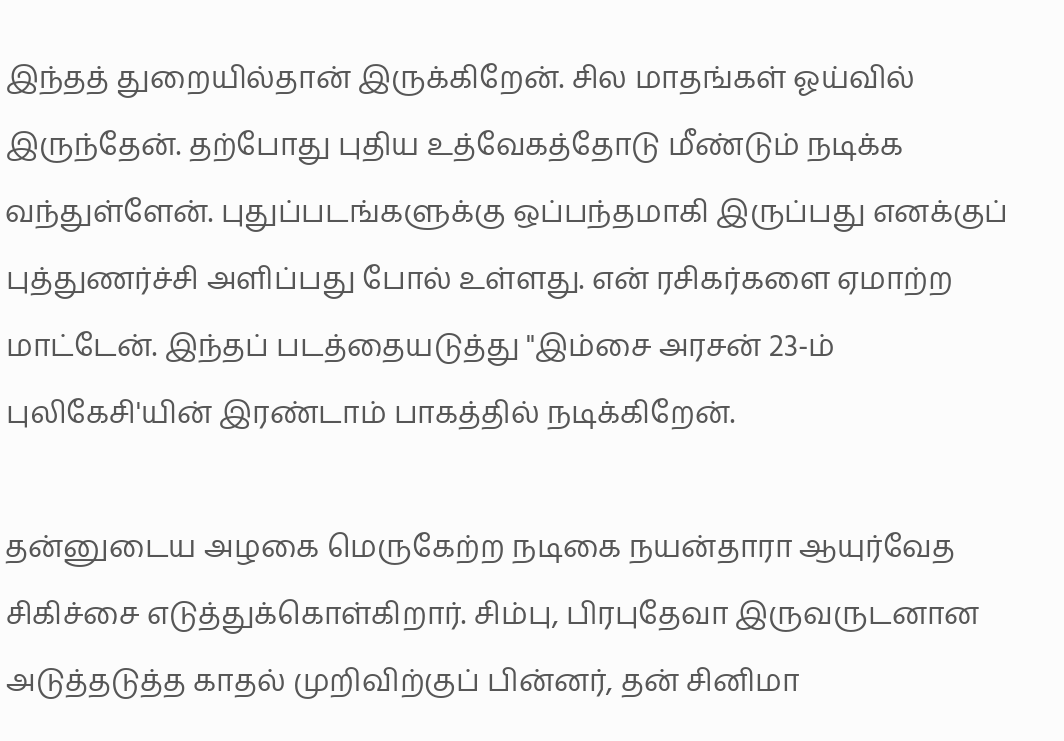இந்தத் துறையில்தான் இருக்கிறேன். சில மாதங்கள் ஓய்வில் இருந்தேன். தற்போது புதிய உத்வேகத்தோடு மீண்டும் நடிக்க வந்துள்ளேன். புதுப்படங்களுக்கு ஒப்பந்தமாகி இருப்பது எனக்குப் புத்துணர்ச்சி அளிப்பது போல் உள்ளது. என் ரசிகர்களை ஏமாற்ற மாட்டேன். இந்தப் படத்தையடுத்து "இம்சை அரசன் 23-ம் புலிகேசி'யின் இரண்டாம் பாகத்தில் நடிக்கிறேன்.

தன்னுடைய அழகை மெருகேற்ற நடிகை நயன்தாரா ஆயுர்வேத சிகிச்சை எடுத்துக்கொள்கிறார். சிம்பு, பிரபுதேவா இருவருடனான அடுத்தடுத்த காதல் முறிவிற்குப் பின்னர், தன் சினிமா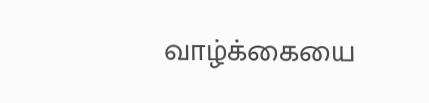வாழ்க்கையை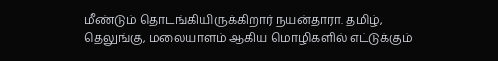மீண்டும் தொடங்கியிருக்கிறார் நயன்தாரா. தமிழ், தெலுங்கு, மலையாளம் ஆகிய மொழிகளில் எட்டுக்கும்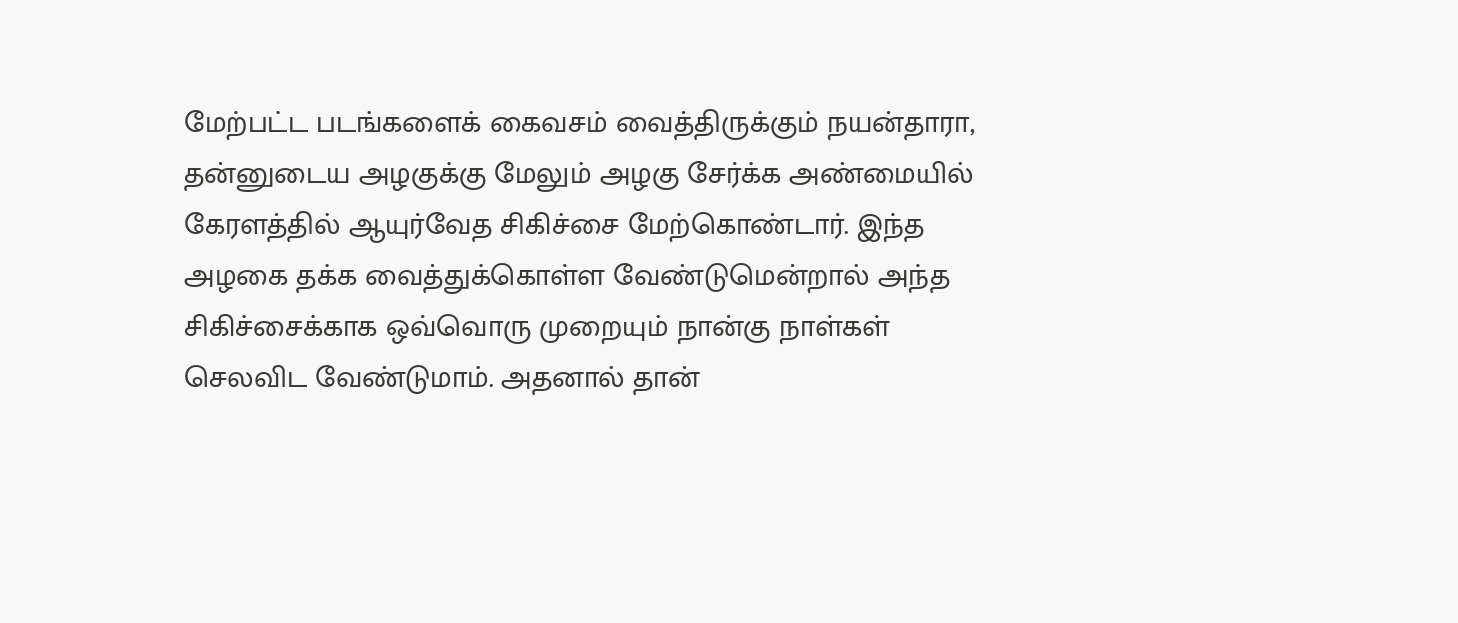மேற்பட்ட படங்களைக் கைவசம் வைத்திருக்கும் நயன்தாரா, தன்னுடைய அழகுக்கு மேலும் அழகு சேர்க்க அண்மையில் கேரளத்தில் ஆயுர்வேத சிகிச்சை மேற்கொண்டார். இந்த அழகை தக்க வைத்துக்கொள்ள வேண்டுமென்றால் அந்த சிகிச்சைக்காக ஒவ்வொரு முறையும் நான்கு நாள்கள் செலவிட வேண்டுமாம். அதனால் தான்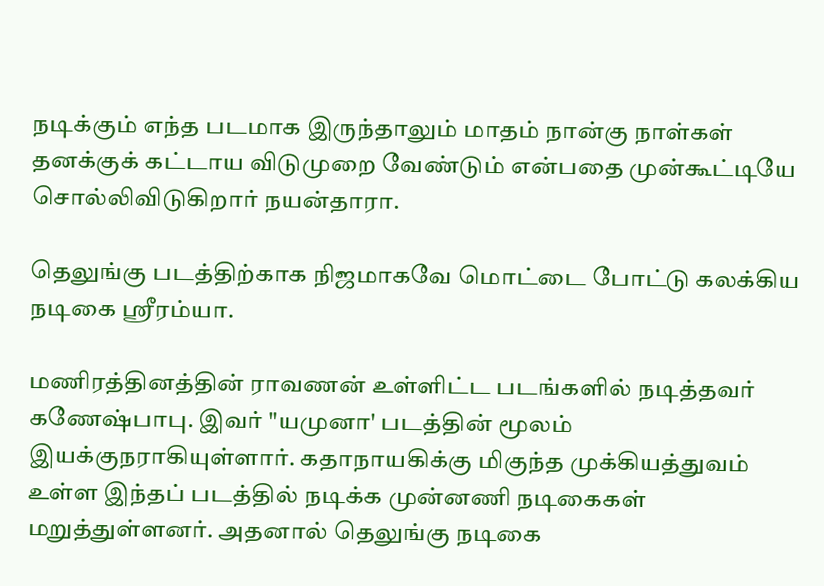நடிக்கும் எந்த படமாக இருந்தாலும் மாதம் நான்கு நாள்கள் தனக்குக் கட்டாய விடுமுறை வேண்டும் என்பதை முன்கூட்டியே சொல்லிவிடுகிறார் நயன்தாரா.

தெலுங்கு படத்திற்காக நிஜமாகவே மொட்டை போட்டு கலக்கிய நடிகை ஸ்ரீரம்யா.

மணிரத்தினத்தின் ராவணன் உள்ளிட்ட படங்களில் நடித்தவர் கணேஷ்பாபு. இவர் "யமுனா' படத்தின் மூலம் இயக்குநராகியுள்ளார். கதாநாயகிக்கு மிகுந்த முக்கியத்துவம் உள்ள இந்தப் படத்தில் நடிக்க முன்னணி நடிகைகள் மறுத்துள்ளனர். அதனால் தெலுங்கு நடிகை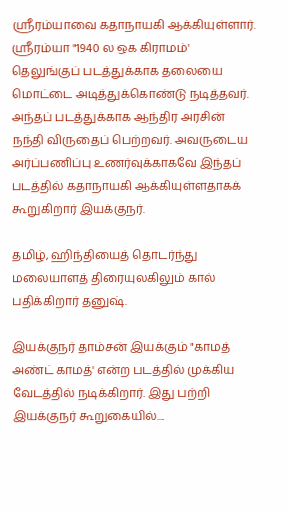ஸ்ரீரம்யாவை கதாநாயகி ஆக்கியுள்ளார். ஸ்ரீரம்யா "1940 ல ஒக கிராமம்' தெலுங்குப் படத்துக்காக தலையை மொட்டை அடித்துக்கொண்டு நடித்தவர். அந்தப் படத்துக்காக ஆந்திர அரசின் நந்தி விருதைப் பெற்றவர். அவருடைய அர்ப்பணிப்பு உணர்வுக்காகவே இந்தப் படத்தில் கதாநாயகி ஆக்கியுள்ளதாகக் கூறுகிறார் இயக்குநர்.

தமிழ், ஹிந்தியைத் தொடர்ந்து மலையாளத் திரையுலகிலும் கால் பதிக்கிறார் தனுஷ்.

இயக்குநர் தாம்சன் இயக்கும் "காமத் அண்ட் காமத்' என்ற படத்தில் முக்கிய வேடத்தில் நடிக்கிறார். இது பற்றி இயக்குநர் கூறுகையில்....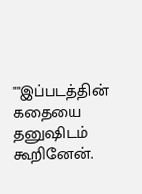""இப்படத்தின் கதையை தனுஷிடம் கூறினேன்.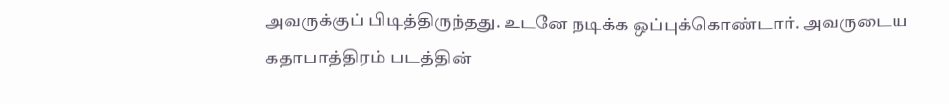அவருக்குப் பிடித்திருந்தது. உடனே நடிக்க ஒப்புக்கொண்டார். அவருடைய கதாபாத்திரம் படத்தின்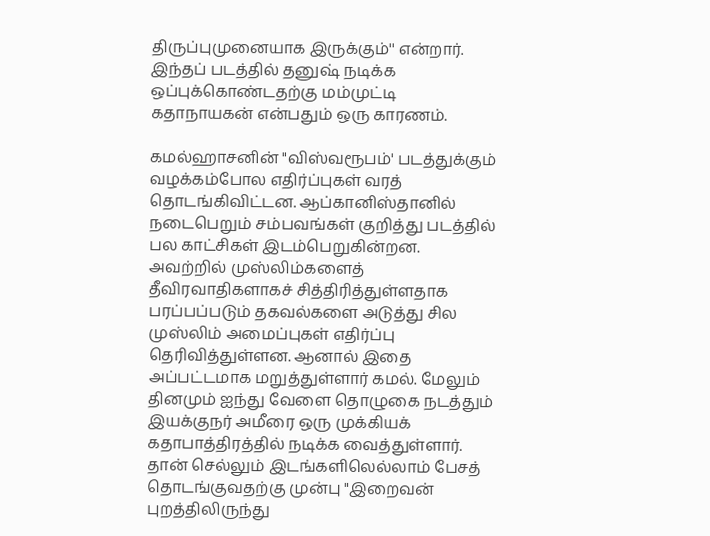திருப்புமுனையாக இருக்கும்'' என்றார். இந்தப் படத்தில் தனுஷ் நடிக்க ஒப்புக்கொண்டதற்கு மம்முட்டி கதாநாயகன் என்பதும் ஒரு காரணம்.

கமல்ஹாசனின் "விஸ்வரூபம்' படத்துக்கும் வழக்கம்போல எதிர்ப்புகள் வரத் தொடங்கிவிட்டன. ஆப்கானிஸ்தானில் நடைபெறும் சம்பவங்கள் குறித்து படத்தில் பல காட்சிகள் இடம்பெறுகின்றன. அவற்றில் முஸ்லிம்களைத் தீவிரவாதிகளாகச் சித்திரித்துள்ளதாக பரப்பப்படும் தகவல்களை அடுத்து சில முஸ்லிம் அமைப்புகள் எதிர்ப்பு தெரிவித்துள்ளன. ஆனால் இதை அப்பட்டமாக மறுத்துள்ளார் கமல். மேலும் தினமும் ஐந்து வேளை தொழுகை நடத்தும் இயக்குநர் அமீரை ஒரு முக்கியக் கதாபாத்திரத்தில் நடிக்க வைத்துள்ளார். தான் செல்லும் இடங்களிலெல்லாம் பேசத் தொடங்குவதற்கு முன்பு "இறைவன் புறத்திலிருந்து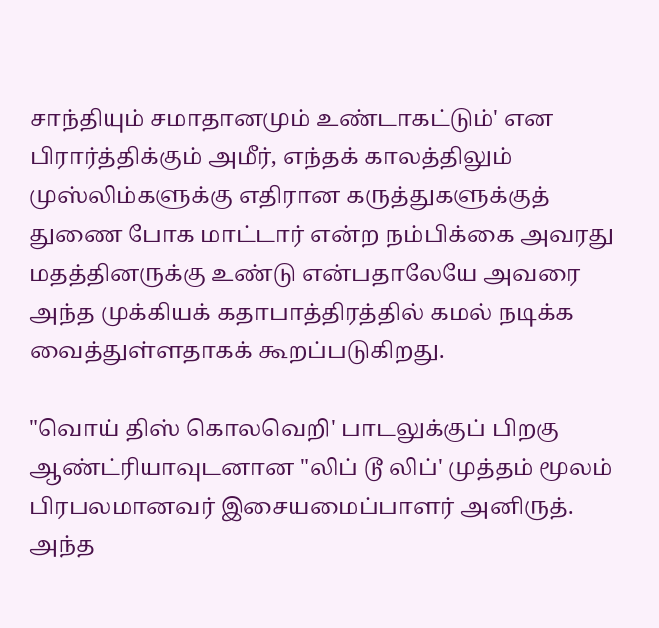சாந்தியும் சமாதானமும் உண்டாகட்டும்' என பிரார்த்திக்கும் அமீர், எந்தக் காலத்திலும் முஸ்லிம்களுக்கு எதிரான கருத்துகளுக்குத் துணை போக மாட்டார் என்ற நம்பிக்கை அவரது மதத்தினருக்கு உண்டு என்பதாலேயே அவரை அந்த முக்கியக் கதாபாத்திரத்தில் கமல் நடிக்க வைத்துள்ளதாகக் கூறப்படுகிறது.

"வொய் திஸ் கொலவெறி' பாடலுக்குப் பிறகு ஆண்ட்ரியாவுடனான "லிப் டூ லிப்' முத்தம் மூலம் பிரபலமானவர் இசையமைப்பாளர் அனிருத். அந்த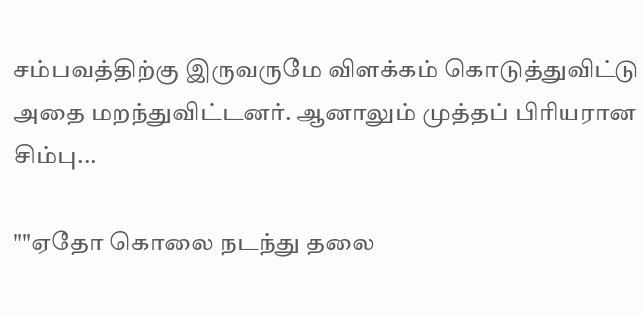சம்பவத்திற்கு இருவருமே விளக்கம் கொடுத்துவிட்டு அதை மறந்துவிட்டனர். ஆனாலும் முத்தப் பிரியரான சிம்பு...

""ஏதோ கொலை நடந்து தலை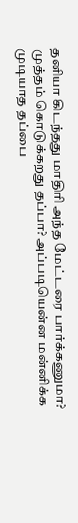தனியா கிடந்தது மாதிரி அந்த மேட்டரை பார்க்கணுமா? முத்தம் கொடுக்கறது தப்பா? அப்படியென்ன மன்னிக்க முடியாத தப்பை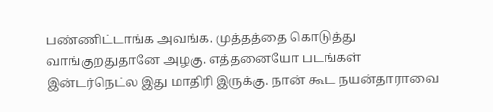பண்ணிட்டாங்க அவங்க. முத்தத்தை கொடுத்து வாங்குறதுதானே அழகு. எத்தனையோ படங்கள் இன்டர்நெட்ல இது மாதிரி இருக்கு. நான் கூட நயன்தாராவை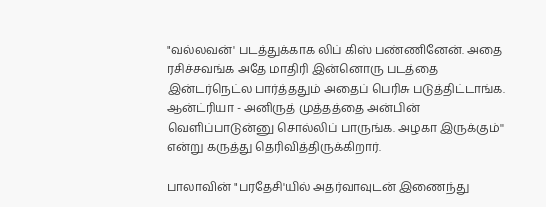"வல்லவன்' படத்துக்காக லிப் கிஸ் பண்ணினேன். அதை ரசிச்சவங்க அதே மாதிரி இன்னொரு படத்தை இன்டர்நெட்ல பார்த்ததும் அதைப் பெரிசு படுத்திட்டாங்க. ஆன்ட்ரியா - அனிருத் முத்தத்தை அன்பின் வெளிப்பாடுன்னு சொல்லிப் பாருங்க. அழகா இருக்கும்'' என்று கருத்து தெரிவித்திருக்கிறார்.

பாலாவின் "பரதேசி'யில் அதர்வாவுடன் இணைந்து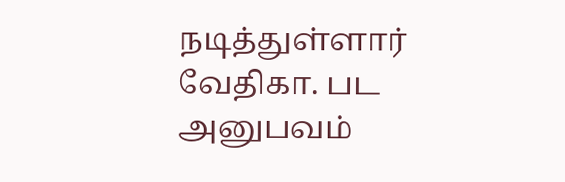நடித்துள்ளார் வேதிகா. பட அனுபவம்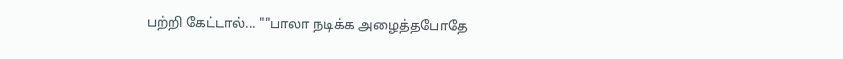பற்றி கேட்டால்... ""பாலா நடிக்க அழைத்தபோதே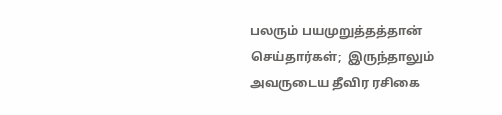பலரும் பயமுறுத்தத்தான் செய்தார்கள்;  இருந்தாலும் அவருடைய தீவிர ரசிகை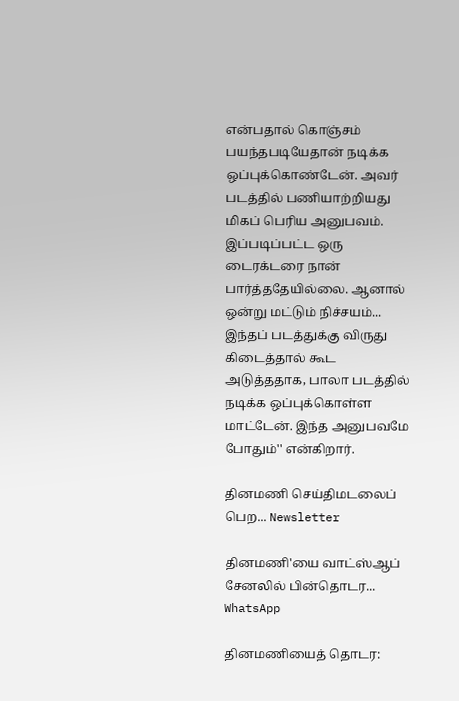என்பதால் கொஞ்சம் பயந்தபடியேதான் நடிக்க ஒப்புக்கொண்டேன். அவர் படத்தில் பணியாற்றியது மிகப் பெரிய அனுபவம். இப்படிப்பட்ட ஒரு டைரக்டரை நான் பார்த்ததேயில்லை. ஆனால் ஒன்று மட்டும் நிச்சயம்... இந்தப் படத்துக்கு விருது கிடைத்தால் கூட அடுத்ததாக, பாலா படத்தில் நடிக்க ஒப்புக்கொள்ள மாட்டேன். இந்த அனுபவமே போதும்'' என்கிறார்.

தினமணி செய்திமடலைப் பெற... Newsletter

தினமணி'யை வாட்ஸ்ஆப் சேனலில் பின்தொடர... WhatsApp

தினமணியைத் தொடர: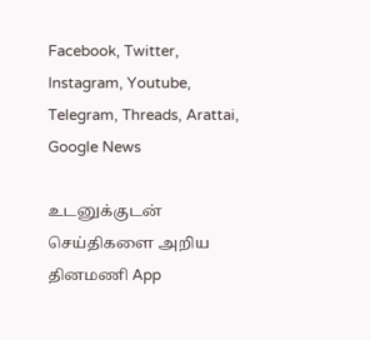Facebook, Twitter, Instagram, Youtube, Telegram, Threads, Arattai, Google News

உடனுக்குடன் செய்திகளை அறிய தினமணி App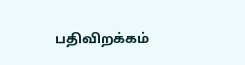பதிவிறக்கம்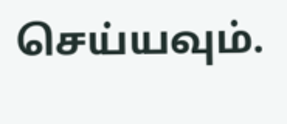செய்யவும்.